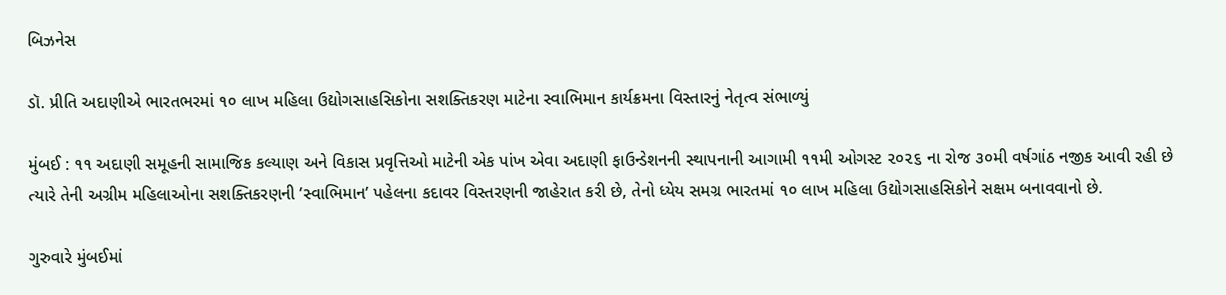બિઝનેસ

ડૉ. પ્રીતિ અદાણીએ ભારતભરમાં ૧૦ લાખ મહિલા ઉદ્યોગસાહસિકોના સશક્તિકરણ માટેના સ્વાભિમાન કાર્યક્રમના વિસ્તારનું નેતૃત્વ સંભાળ્યું

મુંબઈ : ૧૧ અદાણી સમૂહની સામાજિક કલ્યાણ અને વિકાસ પ્રવૃત્તિઓ માટેની એક પાંખ એવા અદાણી ફાઉન્ડેશનની સ્થાપનાની આગામી ૧૧મી ઓગસ્ટ ૨૦૨૬ ના રોજ ૩૦મી વર્ષગાંઠ નજીક આવી રહી છે ત્યારે તેની અગ્રીમ મહિલાઓના સશક્તિકરણની ’સ્વાભિમાન’ પહેલના કદાવર વિસ્તરણની જાહેરાત કરી છે, તેનો ધ્યેય સમગ્ર ભારતમાં ૧૦ લાખ મહિલા ઉદ્યોગસાહસિકોને સક્ષમ બનાવવાનો છે.

ગુરુવારે મુંબઈમાં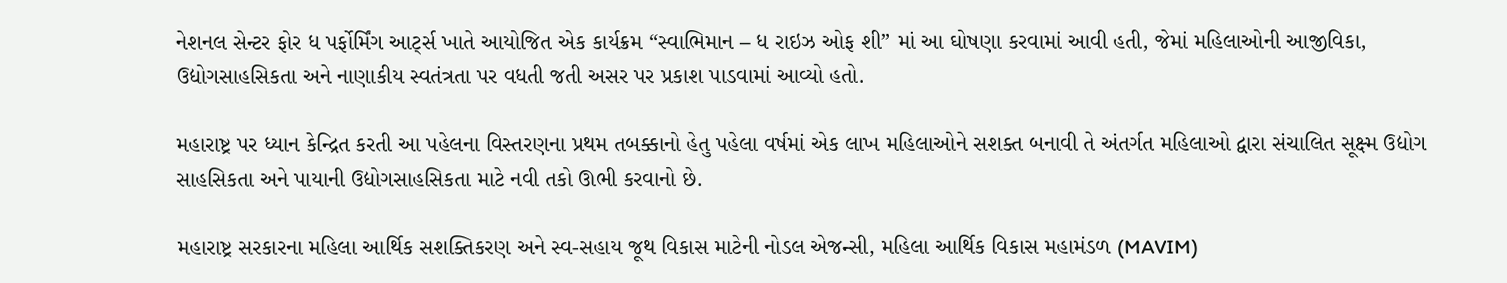નેશનલ સેન્ટર ફોર ધ પર્ફોર્મિંગ આર્ટ્સ ખાતે આયોજિત એક કાર્યક્રમ “સ્વાભિમાન – ધ રાઇઝ ઓફ શી” માં આ ઘોષણા કરવામાં આવી હતી, જેમાં મહિલાઓની આજીવિકા, ઉદ્યોગસાહસિકતા અને નાણાકીય સ્વતંત્રતા પર વધતી જતી અસર પર પ્રકાશ પાડવામાં આવ્યો હતો.

મહારાષ્ટ્ર પર ધ્યાન કેન્દ્રિત કરતી આ પહેલના વિસ્તરણના પ્રથમ તબક્કાનો હેતુ પહેલા વર્ષમાં એક લાખ મહિલાઓને સશક્ત બનાવી તે અંતર્ગત મહિલાઓ દ્વારા સંચાલિત સૂક્ષ્મ ઉદ્યોગ સાહસિકતા અને પાયાની ઉદ્યોગસાહસિકતા માટે નવી તકો ઊભી કરવાનો છે.

મહારાષ્ટ્ર સરકારના મહિલા આર્થિક સશક્તિકરણ અને સ્વ-સહાય જૂથ વિકાસ માટેની નોડલ એજન્સી, મહિલા આર્થિક વિકાસ મહામંડળ (MAVIM)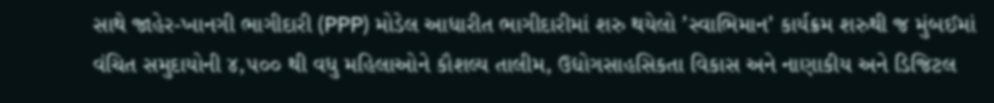સાથે જાહેર-ખાનગી ભાગીદારી (PPP) મોડેલ આધારીત ભાગીદારીમાં શરુ થયેલો ’સ્વાભિમાન’ કાર્યક્રમ શરુથી જ મુંબઈમાં વંચિત સમુદાયોની ૪,૫૦૦ થી વધુ મહિલાઓને કૌશલ્ય તાલીમ, ઉદ્યોગસાહસિકતા વિકાસ અને નાણાકીય અને ડિજિટલ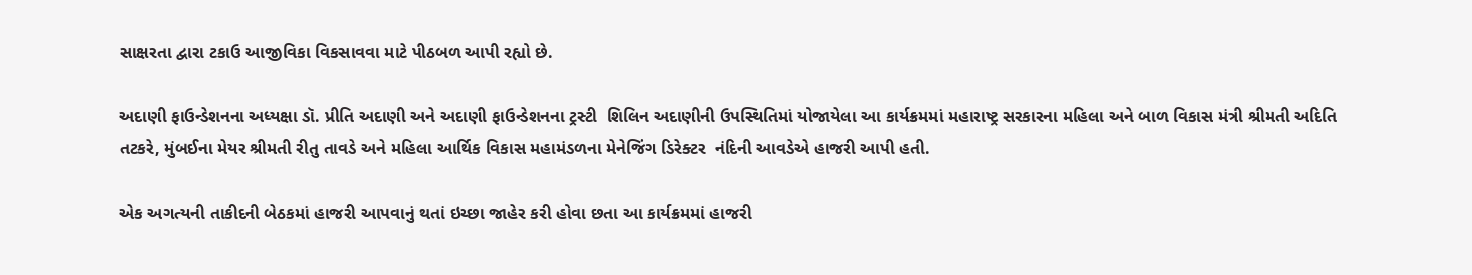સાક્ષરતા દ્વારા ટકાઉ આજીવિકા વિકસાવવા માટે પીઠબળ આપી રહ્યો છે.

અદાણી ફાઉન્ડેશનના અધ્યક્ષા ડૉ. પ્રીતિ અદાણી અને અદાણી ફાઉન્ડેશનના ટ્રસ્ટી  શિલિન અદાણીની ઉપસ્થિતિમાં યોજાયેલા આ કાર્યક્રમમાં મહારાષ્ટ્ર સરકારના મહિલા અને બાળ વિકાસ મંત્રી શ્રીમતી અદિતિ તટકરે, મુંબઈના મેયર શ્રીમતી રીતુ તાવડે અને મહિલા આર્થિક વિકાસ મહામંડળના મેનેજિંગ ડિરેક્ટર  નંદિની આવડેએ હાજરી આપી હતી.

એક અગત્યની તાકીદની બેઠકમાં હાજરી આપવાનું થતાં ઇચ્છા જાહેર કરી હોવા છતા આ કાર્યક્રમમાં હાજરી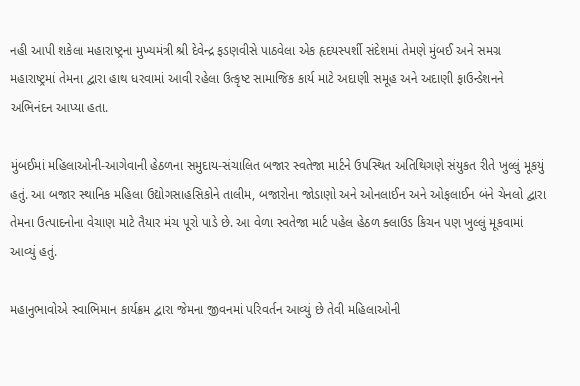નહી આપી શકેલા મહારાષ્ટ્રના મુખ્યમંત્રી શ્રી દેવેન્દ્ર ફડણવીસે પાઠવેલા એક હૃદયસ્પર્શી સંદેશમાં તેમણે મુંબઈ અને સમગ્ર મહારાષ્ટ્રમાં તેમના દ્વારા હાથ ધરવામાં આવી રહેલા ઉત્કૃષ્ટ સામાજિક કાર્ય માટે અદાણી સમૂહ અને અદાણી ફાઉન્ડેશનને અભિનંદન આપ્યા હતા.

મુંબઈમાં મહિલાઓની-આગેવાની હેઠળના સમુદાય-સંચાલિત બજાર સ્વતેજા માર્ટને ઉપસ્થિત અતિથિગણે સંયુકત રીતે ખુલ્લું મૂકયું હતું. આ બજાર સ્થાનિક મહિલા ઉદ્યોગસાહસિકોને તાલીમ, બજારોના જોડાણો અને ઓનલાઈન અને ઓફલાઈન બંને ચેનલો દ્વારા તેમના ઉત્પાદનોના વેચાણ માટે તૈયાર મંચ પૂરો પાડે છે. આ વેળા સ્વતેજા માર્ટ પહેલ હેઠળ ક્લાઉડ કિચન પણ ખુલ્લું મૂકવામાં આવ્યું હતું.

મહાનુભાવોએ સ્વાભિમાન કાર્યક્રમ દ્વારા જેમના જીવનમાં પરિવર્તન આવ્યું છે તેવી મહિલાઓની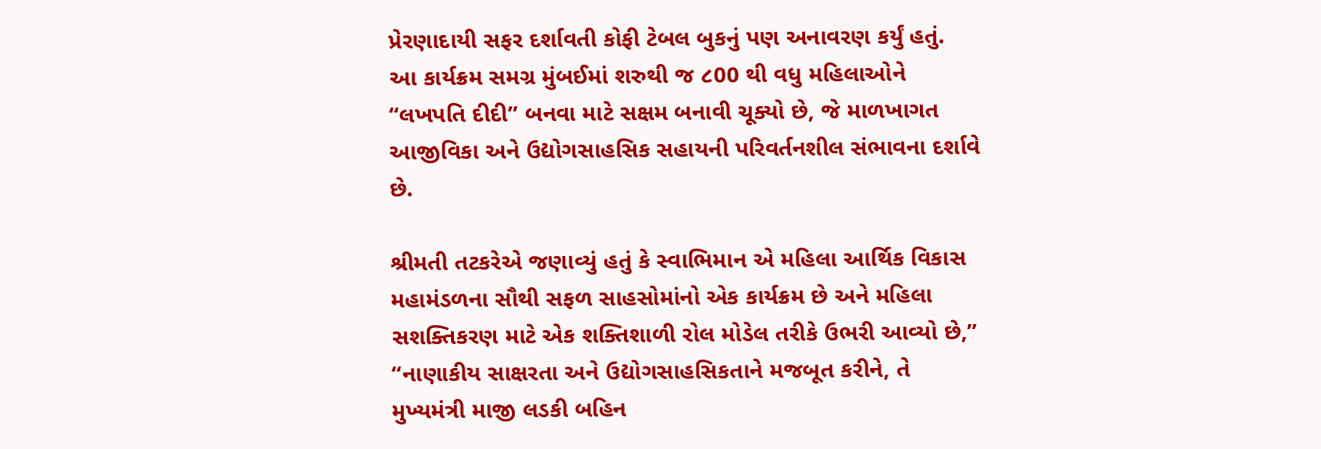પ્રેરણાદાયી સફર દર્શાવતી કોફી ટેબલ બુકનું પણ અનાવરણ કર્યું હતું.
આ કાર્યક્રમ સમગ્ર મુંબઈમાં શરુથી જ ૮00 થી વધુ મહિલાઓને “લખપતિ દીદી” બનવા માટે સક્ષમ બનાવી ચૂક્યો છે, જે માળખાગત આજીવિકા અને ઉદ્યોગસાહસિક સહાયની પરિવર્તનશીલ સંભાવના દર્શાવે છે.

શ્રીમતી તટકરેએ જણાવ્યું હતું કે સ્વાભિમાન એ મહિલા આર્થિક વિકાસ મહામંડળના સૌથી સફળ સાહસોમાંનો એક કાર્યક્રમ છે અને મહિલા સશક્તિકરણ માટે એક શક્તિશાળી રોલ મોડેલ તરીકે ઉભરી આવ્યો છે,” “નાણાકીય સાક્ષરતા અને ઉદ્યોગસાહસિકતાને મજબૂત કરીને, તે મુખ્યમંત્રી માજી લડકી બહિન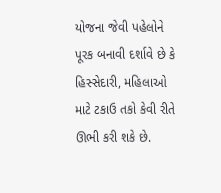યોજના જેવી પહેલોને પૂરક બનાવી દર્શાવે છે કે હિસ્સેદારી, મહિલાઓ માટે ટકાઉ તકો કેવી રીતે ઊભી કરી શકે છે.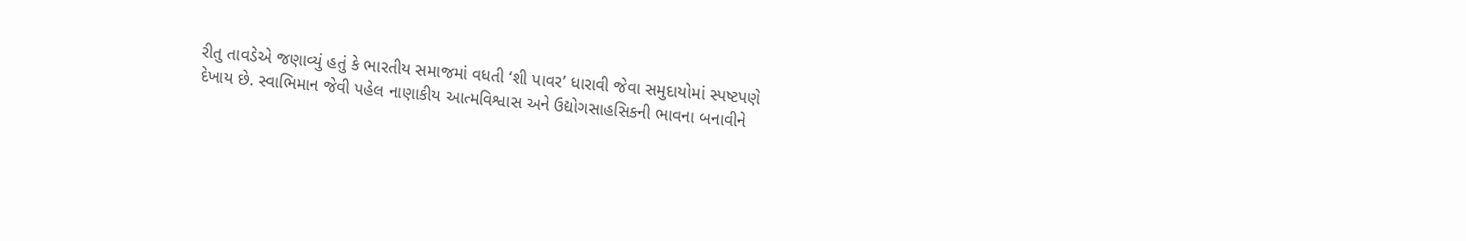રીતુ તાવડેએ જણાવ્યું હતું કે ભારતીય સમાજમાં વધતી ‘શી પાવર’ ધારાવી જેવા સમુદાયોમાં સ્પષ્ટપણે દેખાય છે. સ્વાભિમાન જેવી પહેલ નાણાકીય આત્મવિશ્વાસ અને ઉદ્યોગસાહસિકની ભાવના બનાવીને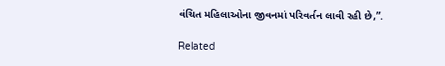વંચિત મહિલાઓના જીવનમાં પરિવર્તન લાવી રહી છે,”.

Related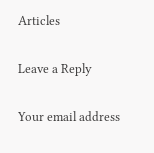Articles

Leave a Reply

Your email address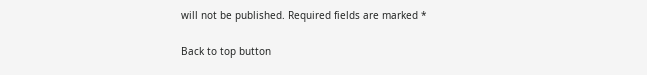will not be published. Required fields are marked *

Back to top button